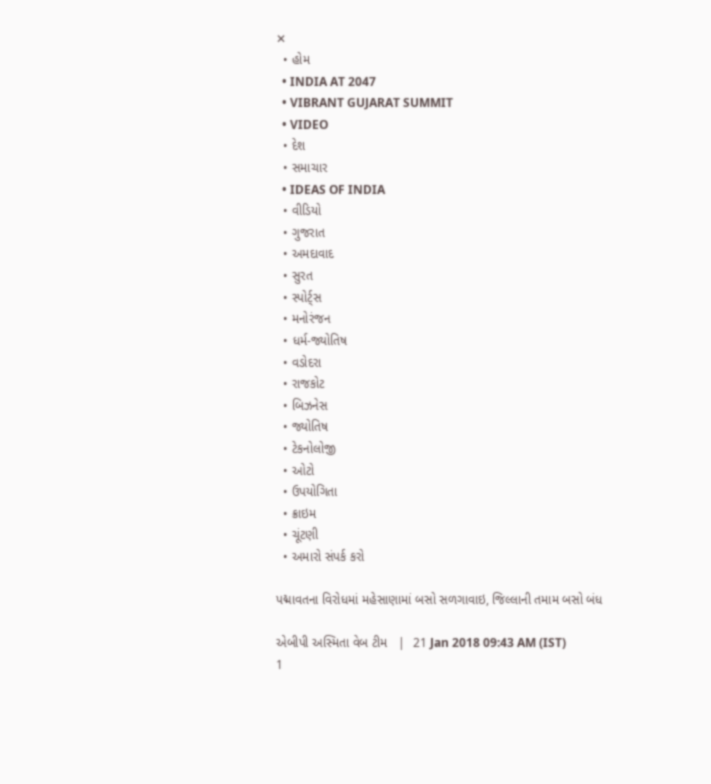✕
  • હોમ
  • INDIA AT 2047
  • VIBRANT GUJARAT SUMMIT
  • VIDEO
  • દેશ
  • સમાચાર
  • IDEAS OF INDIA
  • વીડિયો
  • ગુજરાત
  • અમદાવાદ
  • સુરત
  • સ્પોર્ટ્સ
  • મનોરંજન
  • ધર્મ-જ્યોતિષ
  • વડોદરા
  • રાજકોટ
  • બિઝનેસ
  • જ્યોતિષ
  • ટેકનોલોજી
  • ઓટો
  • ઉપયોગિતા
  • ક્રાઇમ
  • ચૂંટણી
  • અમારો સંપર્ક કરો

પદ્માવતના વિરોધમાં મહેસાણામાં બસો સળગાવાઇ, જિલ્લાની તમામ બસો બંધ

એબીપી અસ્મિતા વેબ ટીમ   |  21 Jan 2018 09:43 AM (IST)
1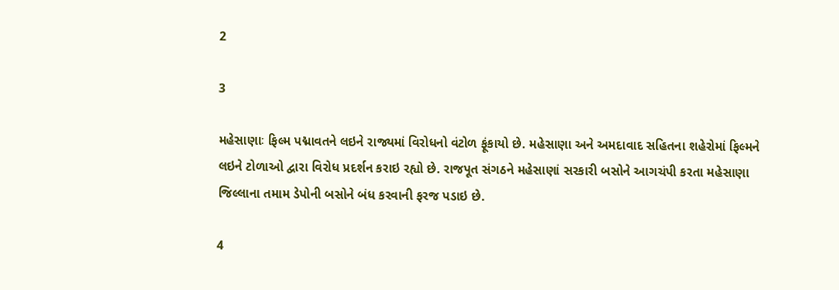2

3

મહેસાણાઃ ફિલ્મ પદ્માવતને લઇને રાજ્યમાં વિરોધનો વંટોળ ફૂંકાયો છે. મહેસાણા અને અમદાવાદ સહિતના શહેરોમાં ફિલ્મને લઇને ટોળાઓ દ્વારા વિરોધ પ્રદર્શન કરાઇ રહ્યો છે. રાજપૂત સંગઠને મહેસાણાં સરકારી બસોને આગચંપી કરતા મહેસાણા જિલ્લાના તમામ ડેપોની બસોને બંધ કરવાની ફરજ પડાઇ છે.

4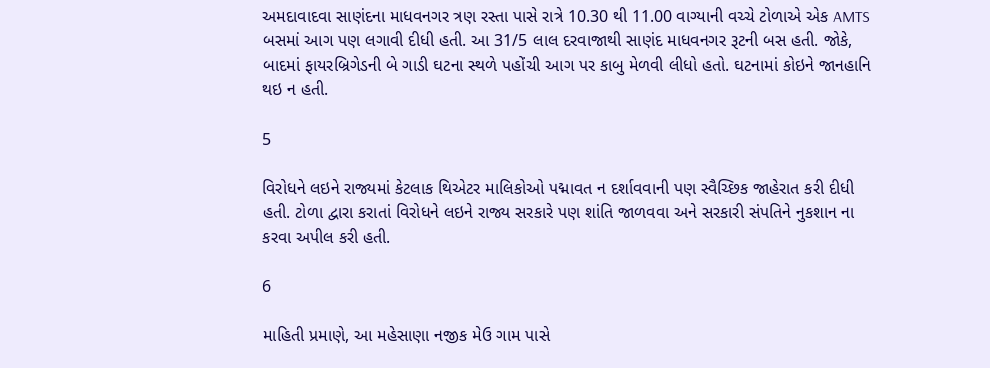અમદાવાદવા સાણંદના માધવનગર ત્રણ રસ્તા પાસે રાત્રે 10.30 થી 11.00 વાગ્યાની વચ્ચે ટોળાએ એક AMTS બસમાં આગ પણ લગાવી દીધી હતી. આ 31/5 લાલ દરવાજાથી સાણંદ માધવનગર રૂટની બસ હતી. જોકે, બાદમાં ફાયરબ્રિગેડની બે ગાડી ઘટના સ્થળે પહોંચી આગ પર કાબુ મેળવી લીધો હતો. ઘટનામાં કોઇને જાનહાનિ થઇ ન હતી.

5

વિરોધને લઇને રાજ્યમાં કેટલાક થિએટર માલિકોઓ પદ્માવત ન દર્શાવવાની પણ સ્વૈચ્છિક જાહેરાત કરી દીધી હતી. ટોળા દ્વારા કરાતાં વિરોધને લઇને રાજ્ય સરકારે પણ શાંતિ જાળવવા અને સરકારી સંપતિને નુકશાન ના કરવા અપીલ કરી હતી.

6

માહિતી પ્રમાણે, આ મહેસાણા નજીક મેઉ ગામ પાસે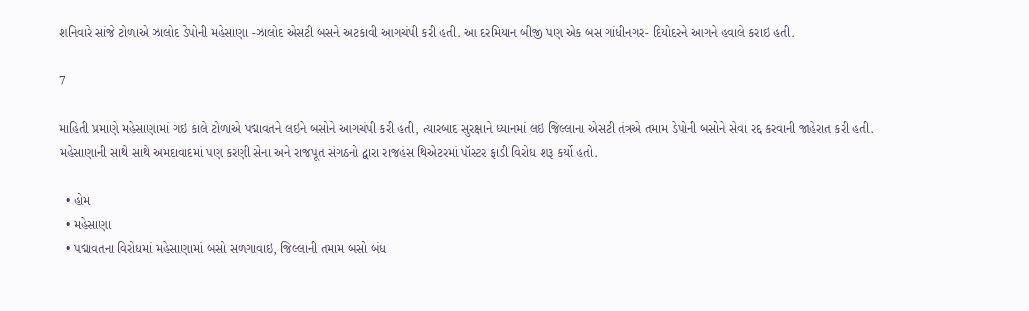શનિવારે સાંજે ટોળાએ ઝાલોદ ડેપોની મહેસાણા -ઝાલોદ એસટી બસને અટકાવી આગચંપી કરી હતી. આ દરમિયાન બીજી પણ એક બસ ગાંધીનગર- દિયોદરને આગને હવાલે કરાઇ હતી.

7

માહિતી પ્રમાણે મહેસાણામાં ગઇ કાલે ટોળાએ પદ્માવતને લઇને બસોને આગચંપી કરી હતી, ત્યારબાદ સુરક્ષાને ધ્યાનમાં લઇ જિલ્લાના એસટી તંત્રએ તમામ ડેપોની બસોને સેવા રદ્દ કરવાની જાહેરાત કરી હતી. મહેસાણાની સાથે સાથે અમદાવાદમાં પણ કરણી સેના અને રાજપૂત સંગઠનો દ્વારા રાજહંસ થિએટરમાં પૉસ્ટર ફાડી વિરોધ શરૂ કર્યો હતો.

  • હોમ
  • મહેસાણા
  • પદ્માવતના વિરોધમાં મહેસાણામાં બસો સળગાવાઇ, જિલ્લાની તમામ બસો બંધ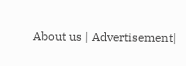About us | Advertisement|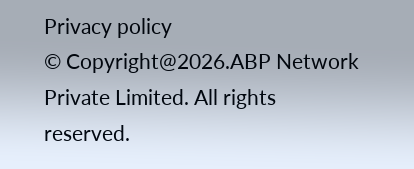Privacy policy
© Copyright@2026.ABP Network Private Limited. All rights reserved.